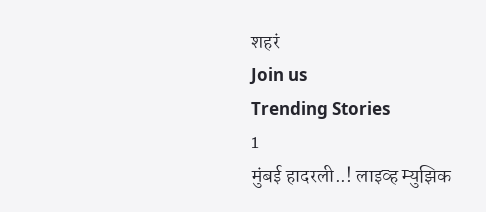शहरं
Join us
Trending Stories
1
मुंबई हादरली..! लाइव्ह म्युझिक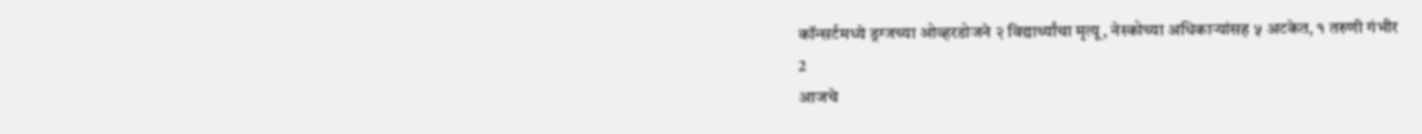कॉन्सर्टमध्ये ड्रग्जच्या ओव्हरडोजने २ विद्यार्थ्यांचा मृत्यू, नेस्कोच्या अधिकाऱ्यांसह ५ अटकेत, १ तरुणी गंभीर
2
आजचे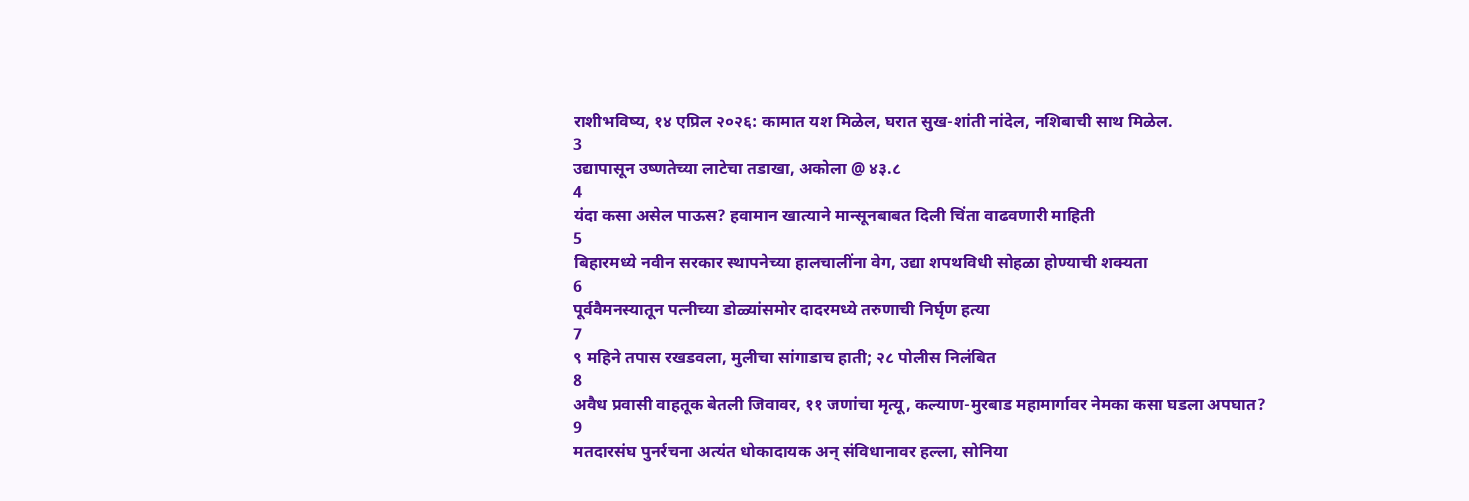राशीभविष्य, १४ एप्रिल २०२६: कामात यश मिळेल, घरात सुख-शांती नांदेल, नशिबाची साथ मिळेल.
3
उद्यापासून उष्णतेच्या लाटेचा तडाखा, अकोला @ ४३.८
4
यंदा कसा असेल पाऊस? हवामान खात्याने मान्सूनबाबत दिली चिंता वाढवणारी माहिती
5
बिहारमध्ये नवीन सरकार स्थापनेच्या हालचालींना वेग, उद्या शपथविधी सोहळा होण्याची शक्यता
6
पूर्ववैमनस्यातून पत्नीच्या डोळ्यांसमोर दादरमध्ये तरुणाची निर्घृण हत्या
7
९ महिने तपास रखडवला, मुलीचा सांगाडाच हाती; २८ पोलीस निलंबित
8
अवैध प्रवासी वाहतूक बेतली जिवावर, ११ जणांचा मृत्यू, कल्याण-मुरबाड महामार्गावर नेमका कसा घडला अपघात?
9
मतदारसंघ पुनर्रचना अत्यंत धोकादायक अन् संविधानावर हल्ला, सोनिया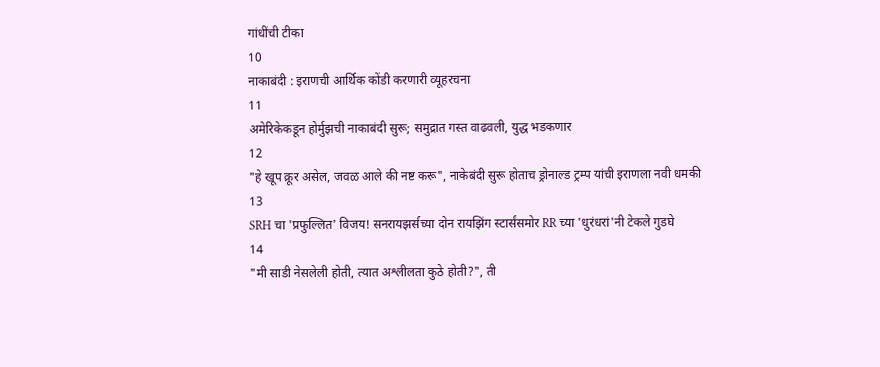गांधींची टीका
10
नाकाबंदी : इराणची आर्थिक कोंडी करणारी व्यूहरचना
11
अमेरिकेकडून होर्मुझची नाकाबंदी सुरू; समुद्रात गस्त वाढवली, युद्ध भडकणार
12
"हे खूप क्रूर असेल, जवळ आले की नष्ट करू", नाकेबंदी सुरू होताच ड्रोनाल्ड ट्रम्प यांची इराणला नवी धमकी
13
SRH चा 'प्रफुल्लित' विजय! सनरायझर्सच्या दोन रायझिंग स्टार्संसमोर RR च्या 'धुरंधरां'नी टेकले गुडघे
14
"मी साडी नेसलेली होती, त्यात अश्लीलता कुठे होती?", ती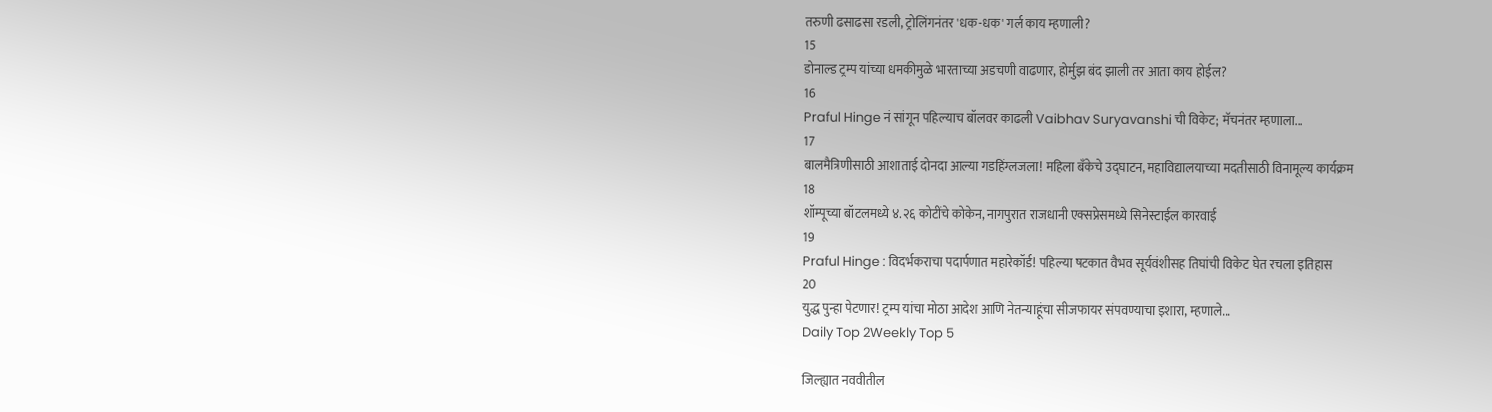तरुणी ढसाढसा रडली, ट्रोलिंगनंतर 'धक-धक' गर्ल काय म्हणाली?
15
डोनाल्ड ट्रम्प यांच्या धमकीमुळे भारताच्या अडचणी वाढणार, होर्मुझ बंद झाली तर आता काय होईल?
16
Praful Hinge नं सांगून पहिल्याच बॉलवर काढली Vaibhav Suryavanshi ची विकेट; मॅचनंतर म्हणाला...
17
बालमैत्रिणीसाठी आशाताई दोनदा आल्या गडहिंग्लजला! महिला बँकेचे उद्घाटन, महाविद्यालयाच्या मदतीसाठी विनामूल्य कार्यक्रम
18
शॉम्पूच्या बॉटलमध्ये ४.२६ कोटींचे कोकेन, नागपुरात राजधानी एक्सप्रेसमध्ये सिनेस्टाईल कारवाई
19
Praful Hinge : विदर्भकराचा पदार्पणात महारेकॉर्ड! पहिल्या षटकात वैभव सूर्यवंशीसह तिघांची विकेट घेत रचला इतिहास
20
युद्ध पुन्हा पेटणार! ट्रम्प यांचा मोठा आदेश आणि नेतन्याहूंचा सीजफायर संपवण्याचा इशारा, म्हणाले...
Daily Top 2Weekly Top 5

जिल्ह्यात नववीतील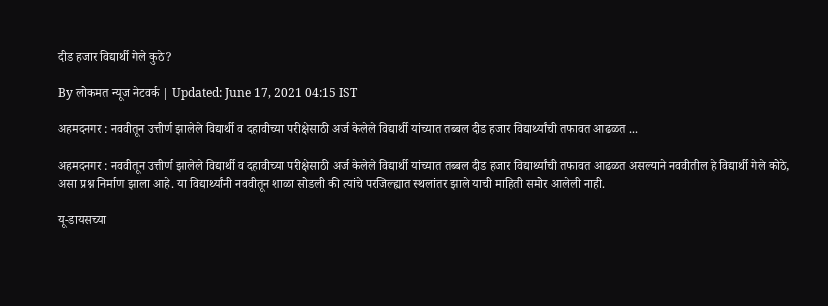दीड हजार विद्यार्थी गेले कुठे?

By लोकमत न्यूज नेटवर्क | Updated: June 17, 2021 04:15 IST

अहमदनगर : नववीतून उत्तीर्ण झालेले विद्यार्थी व दहावीच्या परीक्षेसाठी अर्ज केलेले विद्यार्थी यांच्यात तब्बल दीड हजार विद्यार्थ्यांची तफावत आढळत ...

अहमदनगर : नववीतून उत्तीर्ण झालेले विद्यार्थी व दहावीच्या परीक्षेसाठी अर्ज केलेले विद्यार्थी यांच्यात तब्बल दीड हजार विद्यार्थ्यांची तफावत आढळत असल्याने नववीतील हे विद्यार्थी गेले कोठे, असा प्रश्न निर्माण झाला आहे. या विद्यार्थ्यांनी नववीतून शाळा सोडली की त्यांचे परजिल्ह्यात स्थलांतर झाले याची माहिती समोर आलेली नाही.

यू-डायसच्या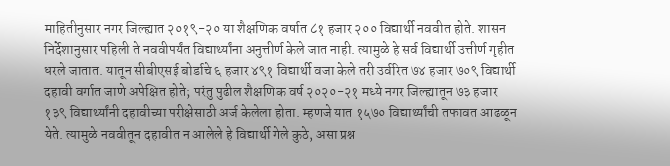माहितीनुसार नगर जिल्ह्यात २०१९-२० या शैक्षणिक वर्षात ८१ हजार २०० विद्यार्थी नववीत होते. शासन निर्देशानुसार पहिली ते नववीपर्यंत विद्यार्थ्यांना अनुत्तीर्ण केले जात नाही. त्यामुळे हे सर्व विद्यार्थी उत्तीर्ण गृहीत धरले जातात. यातून सीबीएसई बोर्डाचे ६ हजार ४९१ विद्यार्थी वजा केले तरी उर्वरित ७४ हजार ७०९ विद्यार्थी दहावी वर्गात जाणे अपेक्षित होते; परंतु पुढील शैक्षणिक वर्ष २०२०-२१ मध्ये नगर जिल्ह्यातून ७३ हजार १३९ विद्यार्थ्यांनी दहावीच्या परीक्षेसाठी अर्ज केलेला होता. म्हणजे यात १५७० विद्यार्थ्यांची तफावत आढळून येते. त्यामुळे नववीतून दहावीत न आलेले हे विद्यार्थी गेले कुठे, असा प्रश्न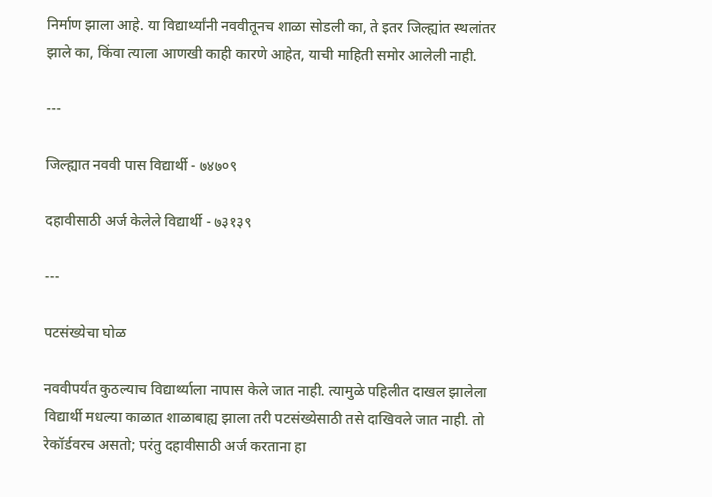निर्माण झाला आहे. या विद्यार्थ्यांनी नववीतूनच शाळा सोडली का, ते इतर जिल्ह्यांत स्थलांतर झाले का, किंवा त्याला आणखी काही कारणे आहेत, याची माहिती समोर आलेली नाही.

---

जिल्ह्यात नववी पास विद्यार्थी - ७४७०९

दहावीसाठी अर्ज केलेले विद्यार्थी - ७३१३९

---

पटसंख्येचा घोळ

नववीपर्यंत कुठल्याच विद्यार्थ्याला नापास केले जात नाही. त्यामुळे पहिलीत दाखल झालेला विद्यार्थी मधल्या काळात शाळाबाह्य झाला तरी पटसंख्येसाठी तसे दाखिवले जात नाही. तो रेकॉर्डवरच असतो; परंतु दहावीसाठी अर्ज करताना हा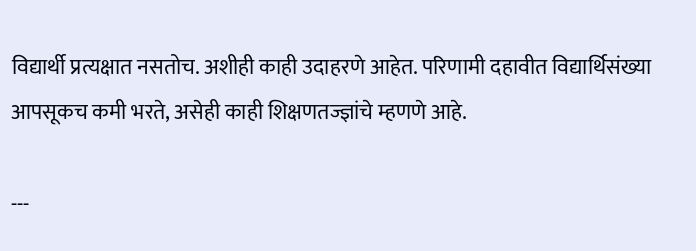विद्यार्थी प्रत्यक्षात नसतोच. अशीही काही उदाहरणे आहेत. परिणामी दहावीत विद्यार्थिसंख्या आपसूकच कमी भरते, असेही काही शिक्षणतज्ज्ञांचे म्हणणे आहे.

---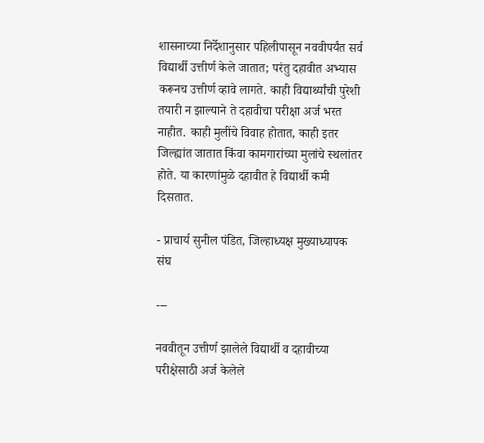शासनाच्या निर्देशानुसार पहिलीपासून नववीपर्यंत सर्व विद्यार्थी उत्तीर्ण केले जातात; परंतु दहावीत अभ्यास करूनच उत्तीर्ण व्हावे लागते. काही विद्यार्थ्यांची पुरेशी तयारी न झाल्याने ते दहावीचा परीक्षा अर्ज भरत नाहीत. काही मुलींचे विवाह होतात, काही इतर जिल्ह्यांत जातात किंवा कामगारांच्या मुलांचे स्थलांतर होते. या कारणांमुळे दहावीत हे विद्यार्थी कमी दिसतात.

- प्राचार्य सुनील पंडित, जिल्हाध्यक्ष मुख्याध्यापक संघ

---

नववीतून उत्तीर्ण झालेले विद्यार्थी व दहावीच्या परीक्षेसाठी अर्ज केलेले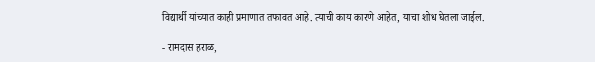विद्यार्थी यांच्यात काही प्रमाणात तफावत आहे. त्याची काय कारणे आहेत, याचा शोध घेतला जाईल.

- रामदास हराळ,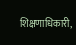शिक्षणाधिकारी,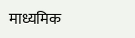माध्यमिक